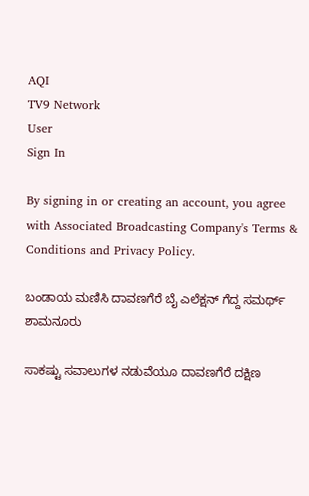AQI
TV9 Network
User
Sign In

By signing in or creating an account, you agree with Associated Broadcasting Company's Terms & Conditions and Privacy Policy.

ಬಂಡಾಯ ಮಣಿಸಿ ದಾವಣಗೆರೆ ಬೈ ಎಲೆಕ್ಷನ್ ಗೆದ್ದ ಸಮರ್ಥ್ ಶಾಮನೂರು

ಸಾಕಷ್ಟು ಸವಾಲುಗಳ ನಡುವೆಯೂ ದಾವಣಗೆರೆ ದಕ್ಷಿಣ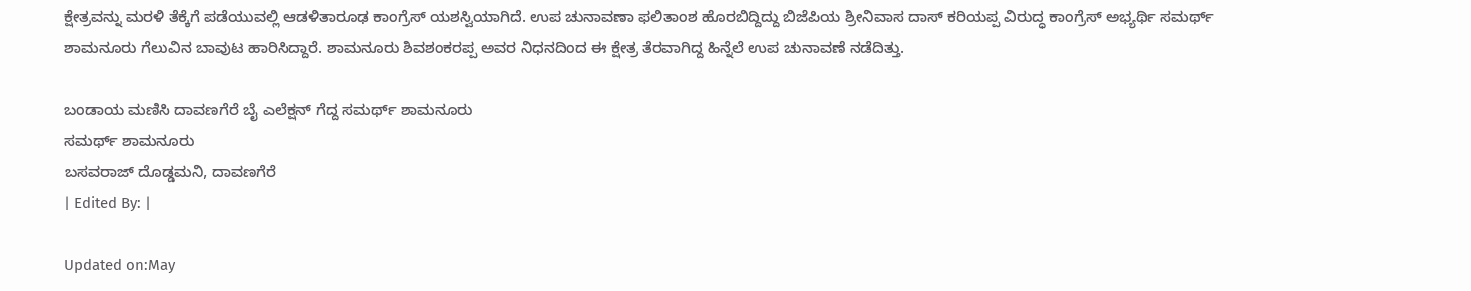ಕ್ಷೇತ್ರವನ್ನು ಮರಳಿ ತೆಕ್ಕೆಗೆ ಪಡೆಯುವಲ್ಲಿ ಆಡಳಿತಾರೂಢ ಕಾಂಗ್ರೆಸ್ ಯಶಸ್ವಿಯಾಗಿದೆ. ಉಪ ಚುನಾವಣಾ ಫಲಿತಾಂಶ ಹೊರಬಿದ್ದಿದ್ದು ಬಿಜೆಪಿಯ ಶ್ರೀನಿವಾಸ ದಾಸ್ ಕರಿಯಪ್ಪ ವಿರುದ್ಧ ಕಾಂಗ್ರೆಸ್ ಅಭ್ಯರ್ಥಿ ಸಮರ್ಥ್ ಶಾಮನೂರು ಗೆಲುವಿನ ಬಾವುಟ ಹಾರಿಸಿದ್ದಾರೆ. ಶಾಮನೂರು ಶಿವಶಂಕರಪ್ಪ ಅವರ ನಿಧನದಿಂದ ಈ ಕ್ಷೇತ್ರ ತೆರವಾಗಿದ್ದ ಹಿನ್ನೆಲೆ ಉಪ ಚುನಾವಣೆ ನಡೆದಿತ್ತು.

ಬಂಡಾಯ ಮಣಿಸಿ ದಾವಣಗೆರೆ ಬೈ ಎಲೆಕ್ಷನ್ ಗೆದ್ದ ಸಮರ್ಥ್ ಶಾಮನೂರು
ಸಮರ್ಥ್ ಶಾಮನೂರು
ಬಸವರಾಜ್ ದೊಡ್ಡಮನಿ, ದಾವಣಗೆರೆ
| Edited By: |

Updated on:May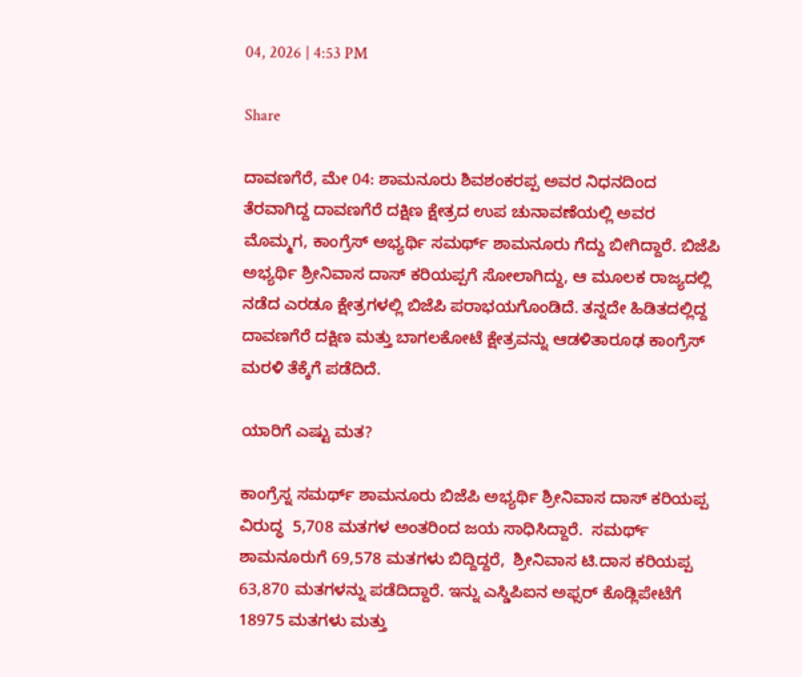04, 2026 | 4:53 PM

Share

ದಾವಣಗೆರೆ, ಮೇ 04: ಶಾಮನೂರು ಶಿವಶಂಕರಪ್ಪ ಅವರ ನಿಧನದಿಂದ ತೆರವಾಗಿದ್ದ ದಾವಣಗೆರೆ ದಕ್ಷಿಣ ಕ್ಷೇತ್ರದ ಉಪ ಚುನಾವಣೆಯಲ್ಲಿ ಅವರ ಮೊಮ್ಮಗ, ಕಾಂಗ್ರೆಸ್ ಅಭ್ಯರ್ಥಿ ಸಮರ್ಥ್ ಶಾಮನೂರು ಗೆದ್ದು ಬೀಗಿದ್ದಾರೆ. ಬಿಜೆಪಿ ಅಭ್ಯರ್ಥಿ ಶ್ರೀನಿವಾಸ ದಾಸ್ ಕರಿಯಪ್ಪಗೆ ಸೋಲಾಗಿದ್ದು, ಆ ಮೂಲಕ ರಾಜ್ಯದಲ್ಲಿ ನಡೆದ ಎರಡೂ ಕ್ಷೇತ್ರಗಳಲ್ಲಿ ಬಿಜೆಪಿ ಪರಾಭಯಗೊಂಡಿದೆ. ತನ್ನದೇ ಹಿಡಿತದಲ್ಲಿದ್ದ ದಾವಣಗೆರೆ ದಕ್ಷಿಣ ಮತ್ತು ಬಾಗಲಕೋಟೆ ಕ್ಷೇತ್ರವನ್ನು ಆಡಳಿತಾರೂಢ ಕಾಂಗ್ರೆಸ್ ಮರಳಿ ತೆಕ್ಕೆಗೆ ಪಡೆದಿದೆ.

ಯಾರಿಗೆ ಎಷ್ಟು ಮತ?

ಕಾಂಗ್ರೆಸ್ನ ಸಮರ್ಥ್ ಶಾಮನೂರು ಬಿಜೆಪಿ ಅಭ್ಯರ್ಥಿ ಶ್ರೀನಿವಾಸ ದಾಸ್ ಕರಿಯಪ್ಪ ವಿರುದ್ಧ  5,708 ಮತಗಳ ಅಂತರಿಂದ ಜಯ ಸಾಧಿಸಿದ್ದಾರೆ.  ಸಮರ್ಥ್ ಶಾಮನೂರುಗೆ 69,578 ಮತಗಳು ಬಿದ್ದಿದ್ದರೆ,  ಶ್ರೀನಿವಾಸ ಟಿ.ದಾಸ ಕರಿಯಪ್ಪ 63,870 ಮತಗಳನ್ನು ಪಡೆದಿದ್ದಾರೆ. ಇನ್ನು ಎಸ್ಡಿಪಿಐನ ಅಫ್ಸರ್ ಕೊಡ್ಲಿಪೇಟೆಗೆ 18975 ಮತಗಳು ಮತ್ತು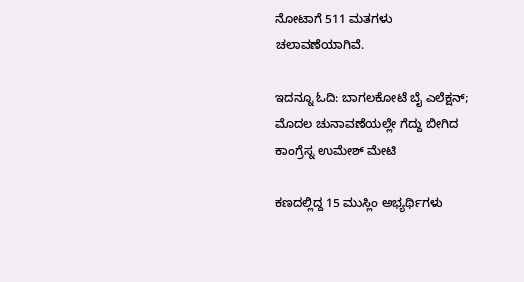ನೋಟಾಗೆ 511 ಮತಗಳು ಚಲಾವಣೆಯಾಗಿವೆ.

ಇದನ್ನೂ ಓದಿ: ಬಾಗಲಕೋಟೆ ಬೈ ಎಲೆಕ್ಷನ್; ಮೊದಲ ಚುನಾವಣೆಯಲ್ಲೇ ಗೆದ್ದು ಬೀಗಿದ ಕಾಂಗ್ರೆಸ್ನ ಉಮೇಶ್ ಮೇಟಿ

ಕಣದಲ್ಲಿದ್ದ 15 ಮುಸ್ಲಿಂ ಅಭ್ಯರ್ಥಿಗಳು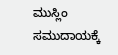ಮುಸ್ಲಿಂ ಸಮುದಾಯಕ್ಕೆ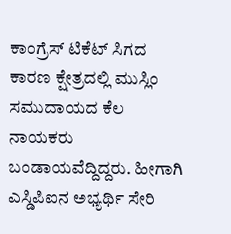ಕಾಂಗ್ರೆಸ್ ಟಿಕೆಟ್ ಸಿಗದ ಕಾರಣ ಕ್ಷೇತ್ರದಲ್ಲಿ ಮುಸ್ಲಿಂ ಸಮುದಾಯದ ಕೆಲ ನಾಯಕರು ಬಂಡಾಯವೆದ್ದಿದ್ದರು. ಹೀಗಾಗಿ ಎಸ್ಡಿಪಿಐನ ಅಭ್ಯರ್ಥಿ ಸೇರಿ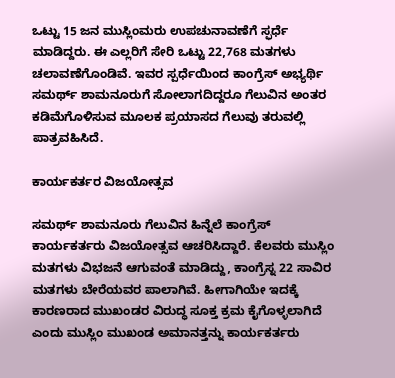ಒಟ್ಟು 15 ಜನ ಮುಸ್ಲಿಂಮರು ಉಪಚುನಾವಣೆಗೆ ಸ್ಫರ್ಧೆ ಮಾಡಿದ್ದರು. ಈ ಎಲ್ಲರಿಗೆ ಸೇರಿ ಒಟ್ಟು 22,768 ಮತಗಳು ಚಲಾವಣೆಗೊಂಡಿವೆ. ಇವರ ಸ್ಪರ್ಧೆಯಿಂದ ಕಾಂಗ್ರೆಸ್ ಅಭ್ಯರ್ಥಿ ಸಮರ್ಥ್ ಶಾಮನೂರುಗೆ ಸೋಲಾಗದಿದ್ದರೂ ಗೆಲುವಿನ ಅಂತರ ಕಡಿಮೆಗೊಳಿಸುವ ಮೂಲಕ ಪ್ರಯಾಸದ ಗೆಲುವು ತರುವಲ್ಲಿ ಪಾತ್ರವಹಿಸಿದೆ.

ಕಾರ್ಯಕರ್ತರ ವಿಜಯೋತ್ಸವ

ಸಮರ್ಥ್ ಶಾಮನೂರು ಗೆಲುವಿನ ಹಿನ್ನೆಲೆ ಕಾಂಗ್ರೆಸ್ ಕಾರ್ಯಕರ್ತರು ವಿಜಯೋತ್ಸವ ಆಚರಿಸಿದ್ದಾರೆ. ಕೆಲವರು ಮುಸ್ಲಿಂ ಮತಗಳು ವಿಭಜನೆ ಆಗುವಂತೆ ಮಾಡಿದ್ದು, ಕಾಂಗ್ರೆಸ್ನ 22 ಸಾವಿರ ಮತಗಳು ಬೇರೆಯವರ ಪಾಲಾಗಿವೆ. ಹೀಗಾಗಿಯೇ ಇದಕ್ಕೆ ಕಾರಣರಾದ ಮುಖಂಡರ ವಿರುದ್ಧ ಸೂಕ್ತ ಕ್ರಮ ಕೈಗೊಳ್ಳಲಾಗಿದೆ ಎಂದು ಮುಸ್ಲಿಂ‌‌ ಮುಖಂಡ ಅಮಾನತ್ತನ್ನು ಕಾರ್ಯಕರ್ತರು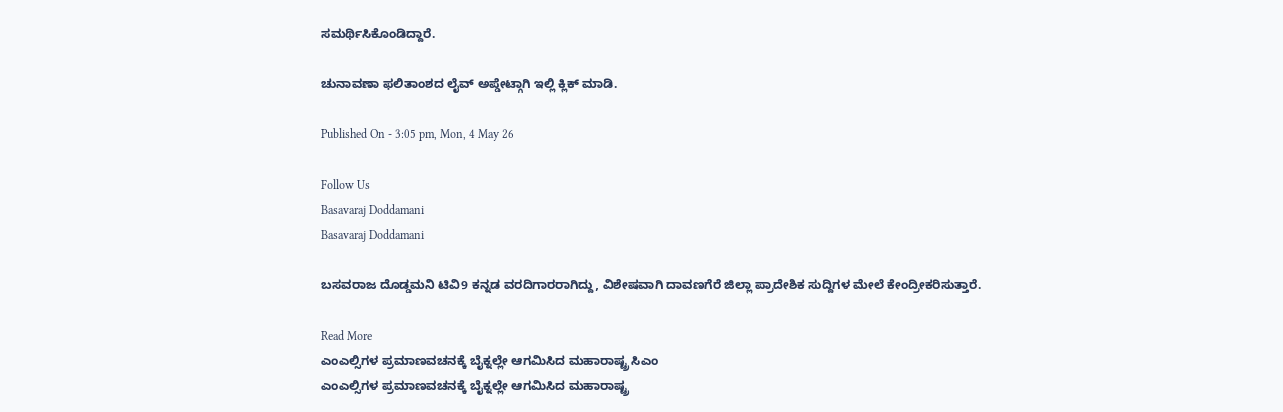ಸಮರ್ಥಿಸಿಕೊಂಡಿದ್ದಾರೆ.

ಚುನಾವಣಾ ಫಲಿತಾಂಶದ ಲೈವ್ ಅಪ್ಡೇಟ್ಗಾಗಿ ಇಲ್ಲಿ ಕ್ಲಿಕ್ ಮಾಡಿ.

Published On - 3:05 pm, Mon, 4 May 26

Follow Us
Basavaraj Doddamani
Basavaraj Doddamani

ಬಸವರಾಜ ದೊಡ್ಡಮನಿ ಟಿವಿ9 ಕನ್ನಡ ವರದಿಗಾರರಾಗಿದ್ದು, ವಿಶೇಷವಾಗಿ ದಾವಣಗೆರೆ ಜಿಲ್ಲಾ ಪ್ರಾದೇಶಿಕ ಸುದ್ದಿಗಳ ಮೇಲೆ ಕೇಂದ್ರೀಕರಿಸುತ್ತಾರೆ.

Read More
ಎಂಎಲ್ಸಿಗಳ ಪ್ರಮಾಣವಚನಕ್ಕೆ ಬೈಕ್ನಲ್ಲೇ ಆಗಮಿಸಿದ ಮಹಾರಾಷ್ಟ್ರ ಸಿಎಂ
ಎಂಎಲ್ಸಿಗಳ ಪ್ರಮಾಣವಚನಕ್ಕೆ ಬೈಕ್ನಲ್ಲೇ ಆಗಮಿಸಿದ ಮಹಾರಾಷ್ಟ್ರ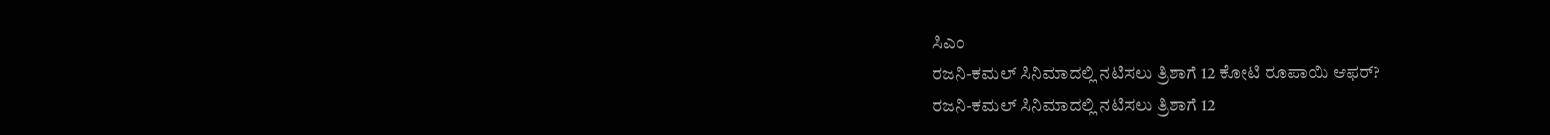ಸಿಎಂ
ರಜನಿ-ಕಮಲ್ ಸಿನಿಮಾದಲ್ಲಿ ನಟಿಸಲು ತ್ರಿಶಾಗೆ 12 ಕೋಟಿ ರೂಪಾಯಿ ಆಫರ್?
ರಜನಿ-ಕಮಲ್ ಸಿನಿಮಾದಲ್ಲಿ ನಟಿಸಲು ತ್ರಿಶಾಗೆ 12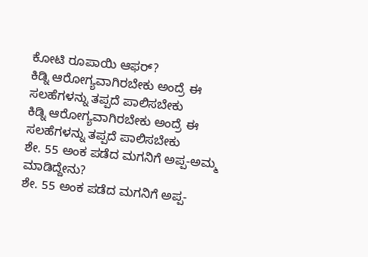ಕೋಟಿ ರೂಪಾಯಿ ಆಫರ್?
ಕಿಡ್ನಿ ಆರೋಗ್ಯವಾಗಿರಬೇಕು ಅಂದ್ರೆ ಈ ಸಲಹೆಗಳನ್ನು ತಪ್ಪದೆ ಪಾಲಿಸಬೇಕು
ಕಿಡ್ನಿ ಆರೋಗ್ಯವಾಗಿರಬೇಕು ಅಂದ್ರೆ ಈ ಸಲಹೆಗಳನ್ನು ತಪ್ಪದೆ ಪಾಲಿಸಬೇಕು
ಶೇ. 55 ಅಂಕ ಪಡೆದ ಮಗನಿಗೆ ಅಪ್ಪ-ಅಮ್ಮ ಮಾಡಿದ್ದೇನು?
ಶೇ. 55 ಅಂಕ ಪಡೆದ ಮಗನಿಗೆ ಅಪ್ಪ-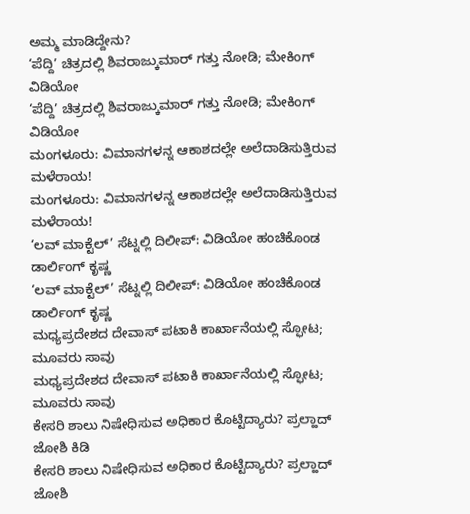ಅಮ್ಮ ಮಾಡಿದ್ದೇನು?
‘ಪೆದ್ದಿ’ ಚಿತ್ರದಲ್ಲಿ ಶಿವರಾಜ್ಕುಮಾರ್ ಗತ್ತು ನೋಡಿ; ಮೇಕಿಂಗ್ ವಿಡಿಯೋ
‘ಪೆದ್ದಿ’ ಚಿತ್ರದಲ್ಲಿ ಶಿವರಾಜ್ಕುಮಾರ್ ಗತ್ತು ನೋಡಿ; ಮೇಕಿಂಗ್ ವಿಡಿಯೋ
ಮಂಗಳೂರು: ವಿಮಾನಗಳನ್ನ ಆಕಾಶದಲ್ಲೇ ಅಲೆದಾಡಿಸುತ್ತಿರುವ ಮಳೆರಾಯ!
ಮಂಗಳೂರು: ವಿಮಾನಗಳನ್ನ ಆಕಾಶದಲ್ಲೇ ಅಲೆದಾಡಿಸುತ್ತಿರುವ ಮಳೆರಾಯ!
‘ಲವ್ ಮಾಕ್ಟೆಲ್’ ಸೆಟ್ನಲ್ಲಿ ದಿಲೀಪ್: ವಿಡಿಯೋ ಹಂಚಿಕೊಂಡ ಡಾರ್ಲಿಂಗ್ ಕೃಷ್ಣ
‘ಲವ್ ಮಾಕ್ಟೆಲ್’ ಸೆಟ್ನಲ್ಲಿ ದಿಲೀಪ್: ವಿಡಿಯೋ ಹಂಚಿಕೊಂಡ ಡಾರ್ಲಿಂಗ್ ಕೃಷ್ಣ
ಮಧ್ಯಪ್ರದೇಶದ ದೇವಾಸ್ ಪಟಾಕಿ ಕಾರ್ಖಾನೆಯಲ್ಲಿ ಸ್ಫೋಟ; ಮೂವರು ಸಾವು
ಮಧ್ಯಪ್ರದೇಶದ ದೇವಾಸ್ ಪಟಾಕಿ ಕಾರ್ಖಾನೆಯಲ್ಲಿ ಸ್ಫೋಟ; ಮೂವರು ಸಾವು
ಕೇಸರಿ ಶಾಲು ನಿಷೇಧಿಸುವ ಅಧಿಕಾರ ಕೊಟ್ಟಿದ್ಯಾರು? ಪ್ರಲ್ಹಾದ್ ಜೋಶಿ ಕಿಡಿ
ಕೇಸರಿ ಶಾಲು ನಿಷೇಧಿಸುವ ಅಧಿಕಾರ ಕೊಟ್ಟಿದ್ಯಾರು? ಪ್ರಲ್ಹಾದ್ ಜೋಶಿ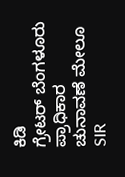ಕಿಡಿ
ಗ್ರೇಟರ್ ಬೆಂಗಳೂರು ಪ್ರಾಧಿಕಾರ ಚುನಾವಣೆ ಮೇಲೂ SIR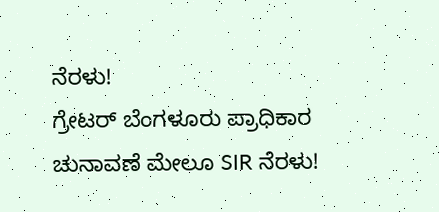ನೆರಳು!
ಗ್ರೇಟರ್ ಬೆಂಗಳೂರು ಪ್ರಾಧಿಕಾರ ಚುನಾವಣೆ ಮೇಲೂ SIR ನೆರಳು!